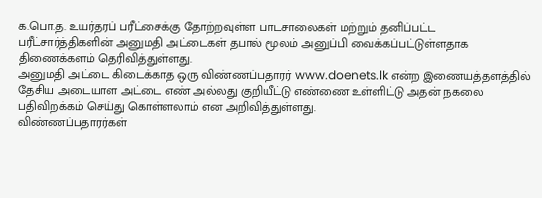க.பொ.த. உயர்தரப் பரீட்சைக்கு தோற்றவுள்ள பாடசாலைகள் மற்றும் தனிப்பட்ட பரீட்சார்த்திகளின் அனுமதி அட்டைகள் தபால் மூலம் அனுப்பி வைக்கப்பட்டுள்ளதாக திணைக்களம் தெரிவித்துள்ளது.
அனுமதி அட்டை கிடைக்காத ஒரு விண்ணப்பதாரர் www.doenets.lk என்ற இணையத்தளத்தில் தேசிய அடையாள அட்டை எண் அல்லது குறியீட்டு எண்ணை உள்ளிட்டு அதன் நகலை பதிவிறக்கம் செய்து கொள்ளலாம் என அறிவித்துள்ளது.
விண்ணப்பதாரர்கள்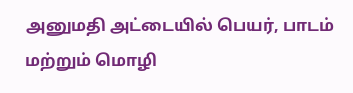அனுமதி அட்டையில் பெயர், பாடம் மற்றும் மொழி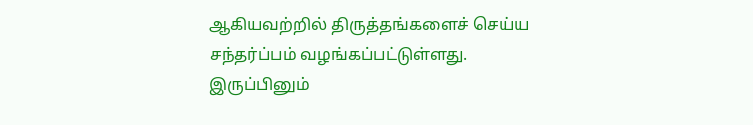ஆகியவற்றில் திருத்தங்களைச் செய்ய சந்தர்ப்பம் வழங்கப்பட்டுள்ளது. இருப்பினும்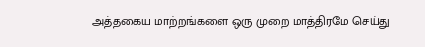அத்தகைய மாற்றங்களை ஒரு முறை மாத்திரமே செய்து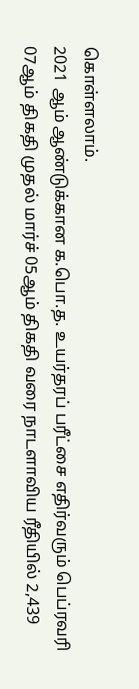கொள்ளலாம்.
2021 ஆம் ஆண்டுக்கான க.பொ.த. உயர்தரப் பரீட்சை எதிர்வரும் பெப்ரவரி 07ஆம் திகதி முதல் மார்ச் 05ஆம் திகதி வரை நாடளாவிய ரீதியில் 2,439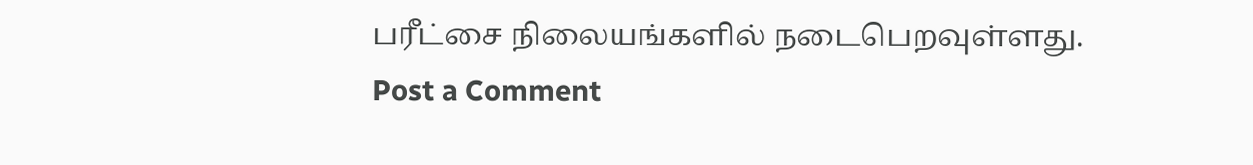பரீட்சை நிலையங்களில் நடைபெறவுள்ளது.
Post a Comment